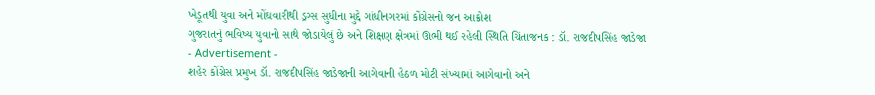ખેડૂતથી યુવા અને મોંઘવારીથી ડ્રગ્સ સુધીના મુદ્દે ગાંધીનગરમાં કોંગ્રેસનો જન આક્રોશ
ગુજરાતનું ભવિષ્ય યુવાનો સાથે જોડાયેલું છે અને શિક્ષણ ક્ષેત્રમાં ઊભી થઈ રહેલી સ્થિતિ ચિંતાજનક : ડૉ. રાજદીપસિંહ જાડેજા
- Advertisement -
શહેર કોંગ્રેસ પ્રમુખ ડૉ. રાજદીપસિંહ જાડેજાની આગેવાની હેઠળ મોટી સંખ્યામાં આગેવાનો અને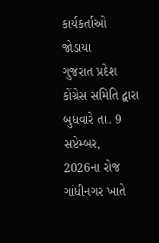કાર્યકર્તાઓ જોડાયા
ગુજરાત પ્રદેશ કોંગ્રેસ સમિતિ દ્વારા બુધવારે તા. 9 સપ્ટેમ્બર, 2026ના રોજ ગાંધીનગર ખાતે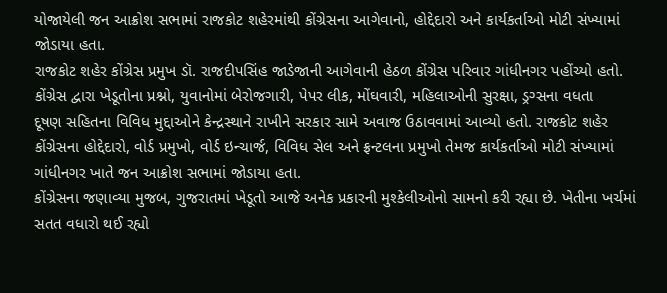યોજાયેલી જન આક્રોશ સભામાં રાજકોટ શહેરમાંથી કોંગ્રેસના આગેવાનો, હોદ્દેદારો અને કાર્યકર્તાઓ મોટી સંખ્યામાં જોડાયા હતા.
રાજકોટ શહેર કોંગ્રેસ પ્રમુખ ડૉ. રાજદીપસિંહ જાડેજાની આગેવાની હેઠળ કોંગ્રેસ પરિવાર ગાંધીનગર પહોંચ્યો હતો. કોંગ્રેસ દ્વારા ખેડૂતોના પ્રશ્નો, યુવાનોમાં બેરોજગારી, પેપર લીક, મોંઘવારી, મહિલાઓની સુરક્ષા, ડ્રગ્સના વધતા
દૂષણ સહિતના વિવિધ મુદ્દાઓને કેન્દ્રસ્થાને રાખીને સરકાર સામે અવાજ ઉઠાવવામાં આવ્યો હતો. રાજકોટ શહેર કોંગ્રેસના હોદ્દેદારો, વોર્ડ પ્રમુખો, વોર્ડ ઇન્ચાર્જ, વિવિધ સેલ અને ફ્રન્ટલના પ્રમુખો તેમજ કાર્યકર્તાઓ મોટી સંખ્યામાં
ગાંધીનગર ખાતે જન આક્રોશ સભામાં જોડાયા હતા.
કોંગ્રેસના જણાવ્યા મુજબ, ગુજરાતમાં ખેડૂતો આજે અનેક પ્રકારની મુશ્કેલીઓનો સામનો કરી રહ્યા છે. ખેતીના ખર્ચમાં સતત વધારો થઈ રહ્યો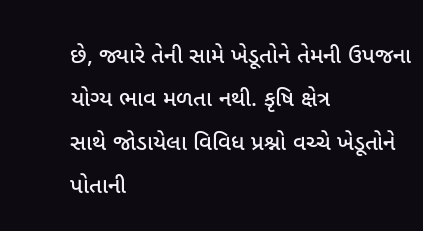છે, જ્યારે તેની સામે ખેડૂતોને તેમની ઉપજના યોગ્ય ભાવ મળતા નથી. કૃષિ ક્ષેત્ર
સાથે જોડાયેલા વિવિધ પ્રશ્નો વચ્ચે ખેડૂતોને પોતાની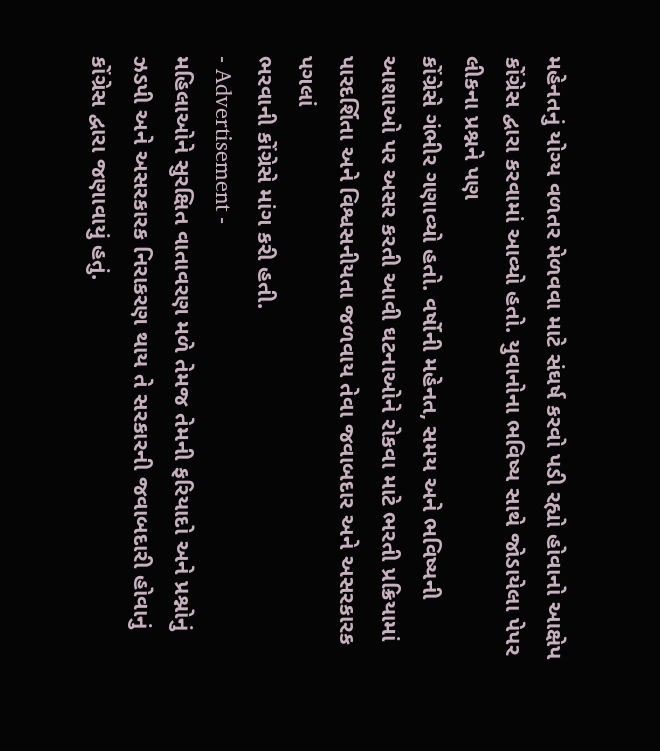મહેનતનું યોગ્ય વળતર મેળવવા માટે સંઘર્ષ કરવો પડી રહ્યો હોવાનો આક્ષેપ કોંગ્રેસ દ્વારા કરવામાં આવ્યો હતો. યુવાનોના ભવિષ્ય સાથે જોડાયેલા પેપર લીકના પ્રશ્નને પણ
કોંગ્રેસે ગંભીર ગણાવ્યો હતો. વર્ષોની મહેનત, સમય અને ભવિષ્યની આશાઓ પર અસર કરતી આવી ઘટનાઓને રોકવા માટે ભરતી પ્રક્રિયામાં પારદર્શિતા અને વિશ્વસનીયતા જળવાય તેવા જવાબદાર અને અસરકારક પગલાં
ભરવાની કોંગ્રેસે માંગ કરી હતી.
- Advertisement -
મહિલાઓને સુરક્ષિત વાતાવરણ મળે તેમજ તેમની ફરિયાદો અને પ્રશ્નોનું ઝડપી અને અસરકારક નિરાકરણ થાય તે સરકારની જવાબદારી હોવાનું કોંગ્રેસ દ્વારા જણાવાયું હતું.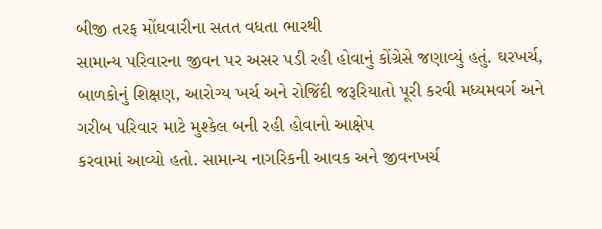બીજી તરફ મોંઘવારીના સતત વધતા ભારથી
સામાન્ય પરિવારના જીવન પર અસર પડી રહી હોવાનું કોંગ્રેસે જણાવ્યું હતું. ઘરખર્ચ, બાળકોનું શિક્ષણ, આરોગ્ય ખર્ચ અને રોજિંદી જરૂરિયાતો પૂરી કરવી મધ્યમવર્ગ અને ગરીબ પરિવાર માટે મુશ્કેલ બની રહી હોવાનો આક્ષેપ
કરવામાં આવ્યો હતો. સામાન્ય નાગરિકની આવક અને જીવનખર્ચ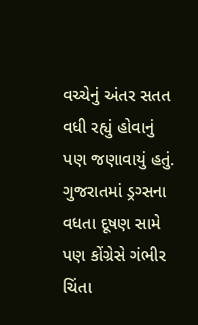વચ્ચેનું અંતર સતત વધી રહ્યું હોવાનું પણ જણાવાયું હતું. ગુજરાતમાં ડ્રગ્સના વધતા દૂષણ સામે પણ કોંગ્રેસે ગંભીર ચિંતા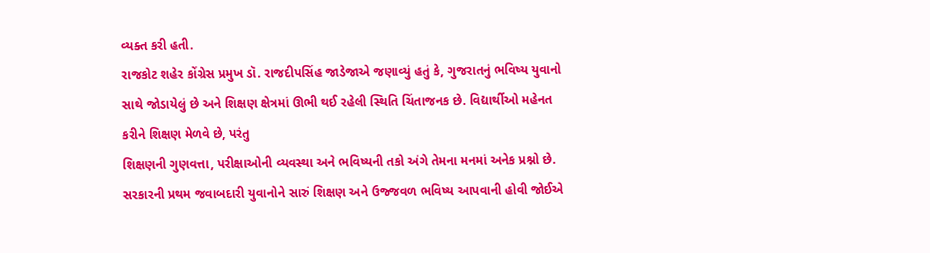વ્યક્ત કરી હતી.
રાજકોટ શહેર કોંગ્રેસ પ્રમુખ ડૉ. રાજદીપસિંહ જાડેજાએ જણાવ્યું હતું કે, ગુજરાતનું ભવિષ્ય યુવાનો સાથે જોડાયેલું છે અને શિક્ષણ ક્ષેત્રમાં ઊભી થઈ રહેલી સ્થિતિ ચિંતાજનક છે. વિદ્યાર્થીઓ મહેનત કરીને શિક્ષણ મેળવે છે, પરંતુ
શિક્ષણની ગુણવત્તા, પરીક્ષાઓની વ્યવસ્થા અને ભવિષ્યની તકો અંગે તેમના મનમાં અનેક પ્રશ્નો છે. સરકારની પ્રથમ જવાબદારી યુવાનોને સારું શિક્ષણ અને ઉજ્જવળ ભવિષ્ય આપવાની હોવી જોઈએ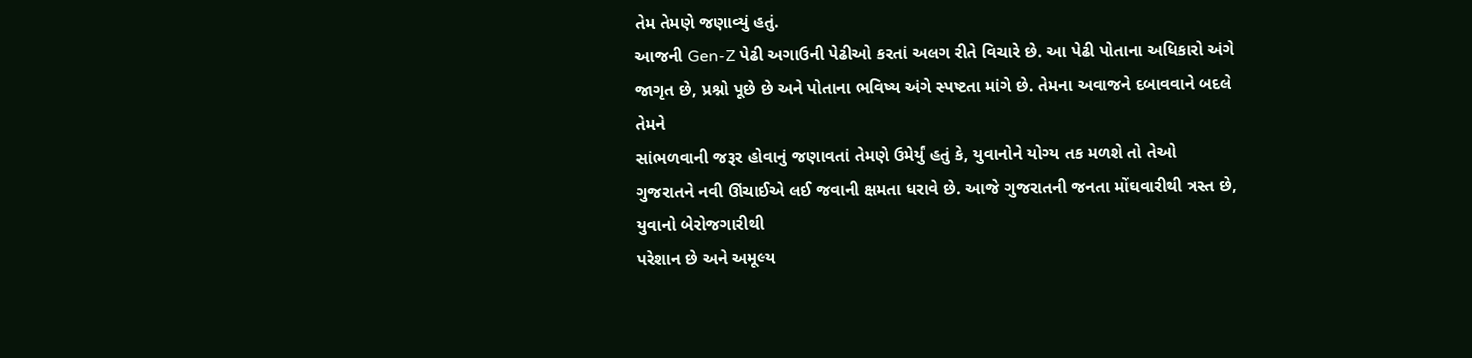તેમ તેમણે જણાવ્યું હતું.
આજની Gen-Z પેઢી અગાઉની પેઢીઓ કરતાં અલગ રીતે વિચારે છે. આ પેઢી પોતાના અધિકારો અંગે જાગૃત છે, પ્રશ્નો પૂછે છે અને પોતાના ભવિષ્ય અંગે સ્પષ્ટતા માંગે છે. તેમના અવાજને દબાવવાને બદલે તેમને
સાંભળવાની જરૂર હોવાનું જણાવતાં તેમણે ઉમેર્યું હતું કે, યુવાનોને યોગ્ય તક મળશે તો તેઓ ગુજરાતને નવી ઊંચાઈએ લઈ જવાની ક્ષમતા ધરાવે છે. આજે ગુજરાતની જનતા મોંઘવારીથી ત્રસ્ત છે, યુવાનો બેરોજગારીથી
પરેશાન છે અને અમૂલ્ય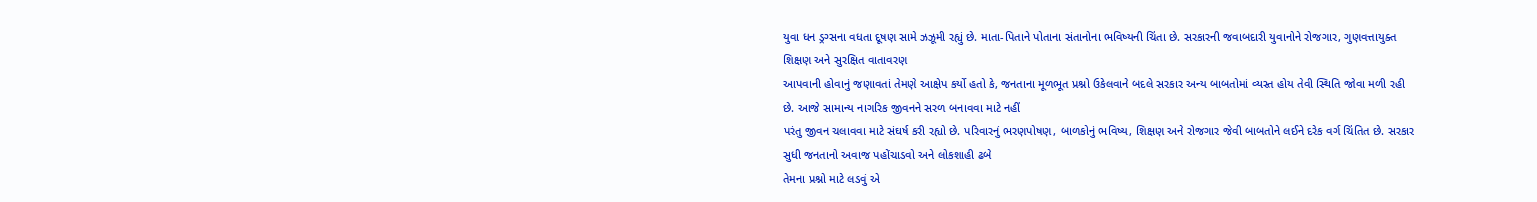યુવા ધન ડ્રગ્સના વધતા દૂષણ સામે ઝઝૂમી રહ્યું છે. માતા-પિતાને પોતાના સંતાનોના ભવિષ્યની ચિંતા છે. સરકારની જવાબદારી યુવાનોને રોજગાર, ગુણવત્તાયુક્ત શિક્ષણ અને સુરક્ષિત વાતાવરણ
આપવાની હોવાનું જણાવતાં તેમણે આક્ષેપ કર્યો હતો કે, જનતાના મૂળભૂત પ્રશ્નો ઉકેલવાને બદલે સરકાર અન્ય બાબતોમાં વ્યસ્ત હોય તેવી સ્થિતિ જોવા મળી રહી છે. આજે સામાન્ય નાગરિક જીવનને સરળ બનાવવા માટે નહીં
પરંતુ જીવન ચલાવવા માટે સંઘર્ષ કરી રહ્યો છે. પરિવારનું ભરણપોષણ, બાળકોનું ભવિષ્ય, શિક્ષણ અને રોજગાર જેવી બાબતોને લઈને દરેક વર્ગ ચિંતિત છે. સરકાર સુધી જનતાનો અવાજ પહોંચાડવો અને લોકશાહી ઢબે
તેમના પ્રશ્નો માટે લડવું એ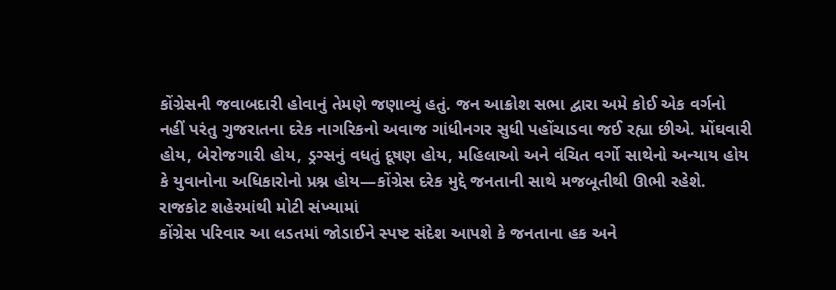કોંગ્રેસની જવાબદારી હોવાનું તેમણે જણાવ્યું હતું. જન આક્રોશ સભા દ્વારા અમે કોઈ એક વર્ગનો નહીં પરંતુ ગુજરાતના દરેક નાગરિકનો અવાજ ગાંધીનગર સુધી પહોંચાડવા જઈ રહ્યા છીએ. મોંઘવારી
હોય, બેરોજગારી હોય, ડ્રગ્સનું વધતું દૂષણ હોય, મહિલાઓ અને વંચિત વર્ગો સાથેનો અન્યાય હોય કે યુવાનોના અધિકારોનો પ્રશ્ન હોય—કોંગ્રેસ દરેક મુદ્દે જનતાની સાથે મજબૂતીથી ઊભી રહેશે. રાજકોટ શહેરમાંથી મોટી સંખ્યામાં
કોંગ્રેસ પરિવાર આ લડતમાં જોડાઈને સ્પષ્ટ સંદેશ આપશે કે જનતાના હક અને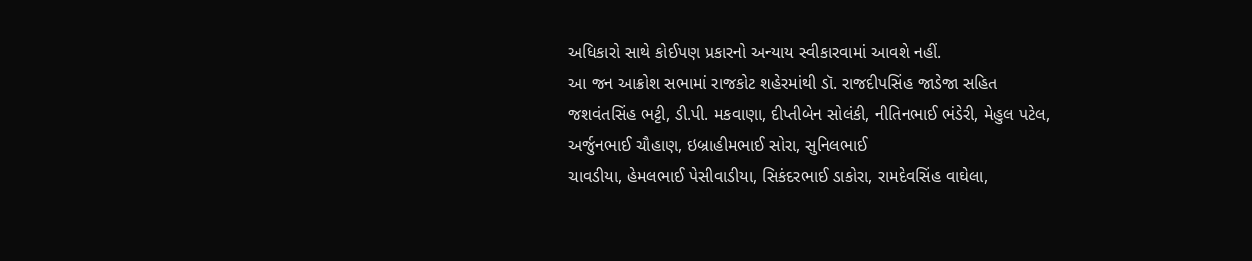અધિકારો સાથે કોઈપણ પ્રકારનો અન્યાય સ્વીકારવામાં આવશે નહીં.
આ જન આક્રોશ સભામાં રાજકોટ શહેરમાંથી ડૉ. રાજદીપસિંહ જાડેજા સહિત જશવંતસિંહ ભટ્ટી, ડી.પી. મકવાણા, દીપ્તીબેન સોલંકી, નીતિનભાઈ ભંડેરી, મેહુલ પટેલ, અર્જુનભાઈ ચૌહાણ, ઇબ્રાહીમભાઈ સોરા, સુનિલભાઈ
ચાવડીયા, હેમલભાઈ પેસીવાડીયા, સિકંદરભાઈ ડાકોરા, રામદેવસિંહ વાઘેલા,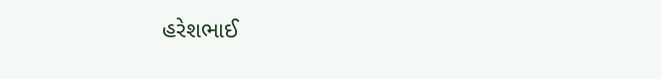હરેશભાઈ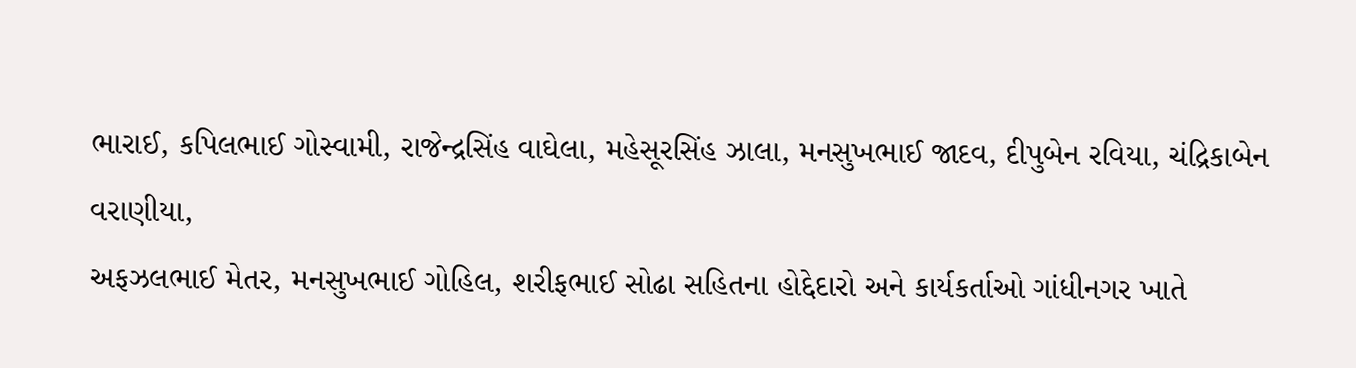ભારાઈ, કપિલભાઈ ગોસ્વામી, રાજેન્દ્રસિંહ વાઘેલા, મહેસૂરસિંહ ઝાલા, મનસુખભાઈ જાદવ, દીપુબેન રવિયા, ચંદ્રિકાબેન વરાણીયા,
અફઝલભાઈ મેતર, મનસુખભાઈ ગોહિલ, શરીફભાઈ સોઢા સહિતના હોદ્દેદારો અને કાર્યકર્તાઓ ગાંધીનગર ખાતે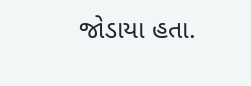જોડાયા હતા.